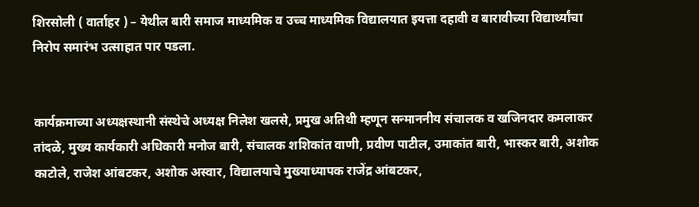शिरसोली ( वार्ताहर ) – येथील बारी समाज माध्यमिक व उच्च माध्यमिक विद्यालयात इयत्ता दहावी व बारावीच्या विद्यार्थ्यांचा निरोप समारंभ उत्साहात पार पडला.


कार्यक्रमाच्या अध्यक्षस्थानी संस्थेचे अध्यक्ष निलेश खलसे, प्रमुख अतिथी म्हणून सन्माननीय संचालक व खजिनदार कमलाकर तांदळे, मुख्य कार्यकारी अधिकारी मनोज बारी, संचालक शशिकांत वाणी, प्रवीण पाटील, उमाकांत बारी, भास्कर बारी, अशोक काटोले, राजेश आंबटकर, अशोक अस्वार, विद्यालयाचे मुख्याध्यापक राजेंद्र आंबटकर,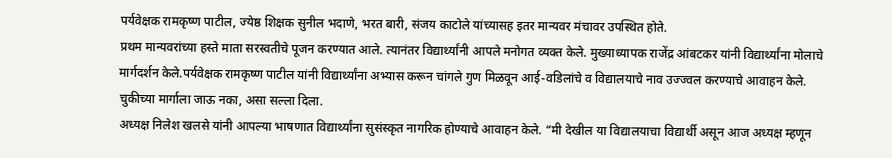पर्यवेक्षक रामकृष्ण पाटील, ज्येष्ठ शिक्षक सुनील भदाणे, भरत बारी, संजय काटोले यांच्यासह इतर मान्यवर मंचावर उपस्थित होते.
प्रथम मान्यवरांच्या हस्ते माता सरस्वतीचे पूजन करण्यात आले. त्यानंतर विद्यार्थ्यांनी आपले मनोगत व्यक्त केले. मुख्याध्यापक राजेंद्र आंबटकर यांनी विद्यार्थ्यांना मोलाचे मार्गदर्शन केले.पर्यवेक्षक रामकृष्ण पाटील यांनी विद्यार्थ्यांना अभ्यास करून चांगले गुण मिळवून आई-वडिलांचे व विद्यालयाचे नाव उज्ज्वल करण्याचे आवाहन केले. चुकीच्या मार्गाला जाऊ नका, असा सल्ला दिला.
अध्यक्ष निलेश खलसे यांनी आपल्या भाषणात विद्यार्थ्यांना सुसंस्कृत नागरिक होण्याचे आवाहन केले. “मी देखील या विद्यालयाचा विद्यार्थी असून आज अध्यक्ष म्हणून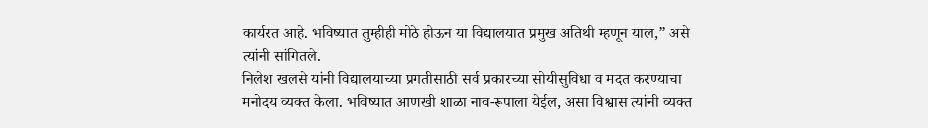कार्यरत आहे. भविष्यात तुम्हीही मोठे होऊन या विद्यालयात प्रमुख अतिथी म्हणून याल,” असे त्यांनी सांगितले.
निलेश खलसे यांनी विद्यालयाच्या प्रगतीसाठी सर्व प्रकारच्या सोयीसुविधा व मदत करण्याचा मनोदय व्यक्त केला. भविष्यात आणखी शाळा नाव-रूपाला येईल, असा विश्वास त्यांनी व्यक्त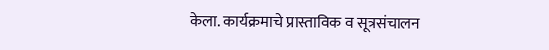केला. कार्यक्रमाचे प्रास्ताविक व सूत्रसंचालन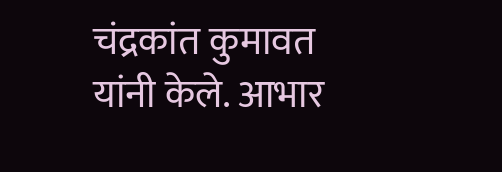चंद्रकांत कुमावत यांनी केले. आभार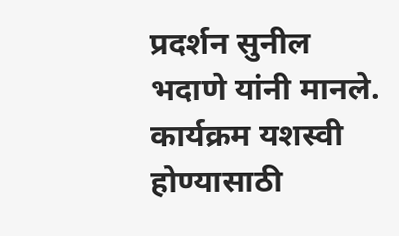प्रदर्शन सुनील भदाणे यांनी मानले. कार्यक्रम यशस्वी होण्यासाठी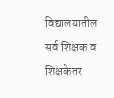विद्यालयातील सर्व शिक्षक व शिक्षकेतर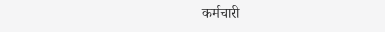कर्मचारी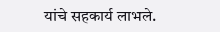यांचे सहकार्य लाभले.